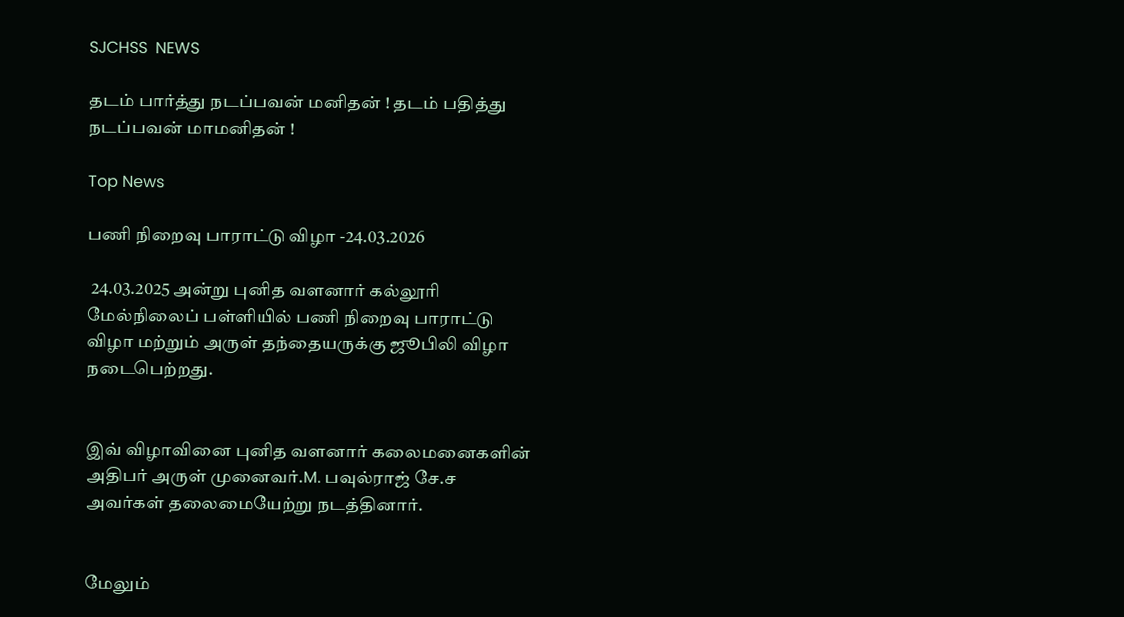SJCHSS  NEWS

தடம் பார்த்து நடப்பவன் மனிதன் ! தடம் பதித்து நடப்பவன் மாமனிதன் !

Top News

பணி நிறைவு பாராட்டு விழா -24.03.2026

 24.03.2025 அன்று புனித வளனார் கல்லூரி மேல்நிலைப் பள்ளியில் பணி நிறைவு பாராட்டு விழா மற்றும் அருள் தந்தையருக்கு ஜூபிலி விழா நடைபெற்றது.


இவ் விழாவினை புனித வளனார் கலைமனைகளின் அதிபர் அருள் முனைவர்.M. பவுல்ராஜ் சே.ச அவர்கள் தலைமையேற்று நடத்தினார்.


மேலும்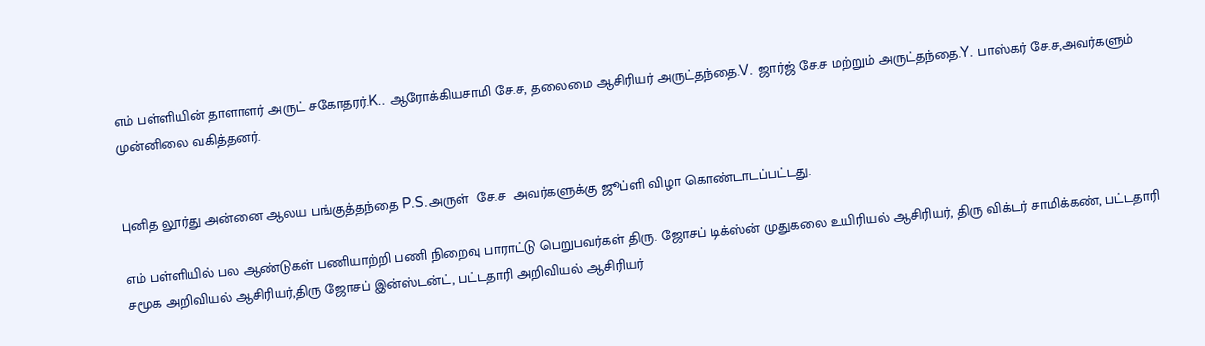எம் பள்ளியின் தாளாளர் அருட் சகோதரர்.K.. ஆரோக்கியசாமி சே.ச, தலைமை ஆசிரியர் அருட்தந்தை.V. ஜார்ஜ் சே.ச மற்றும் அருட்தந்தை.Y. பாஸ்கர் சே.ச,அவர்களும் முன்னிலை வகித்தனர்.


புனித லூர்து அன்னை ஆலய பங்குத்தந்தை P.S.அருள்  சே.ச  அவர்களுக்கு ஜூப்ளி விழா கொண்டாடப்பட்டது.

எம் பள்ளியில் பல ஆண்டுகள் பணியாற்றி பணி நிறைவு பாராட்டு பெறுபவர்கள் திரு. ஜோசப் டிக்ஸ்ன் முதுகலை உயிரியல் ஆசிரியர், திரு விக்டர் சாமிக்கண், பட்டதாரி சமூக அறிவியல் ஆசிரியர்,திரு ஜோசப் இன்ஸ்டன்ட், பட்டதாரி அறிவியல் ஆசிரியர்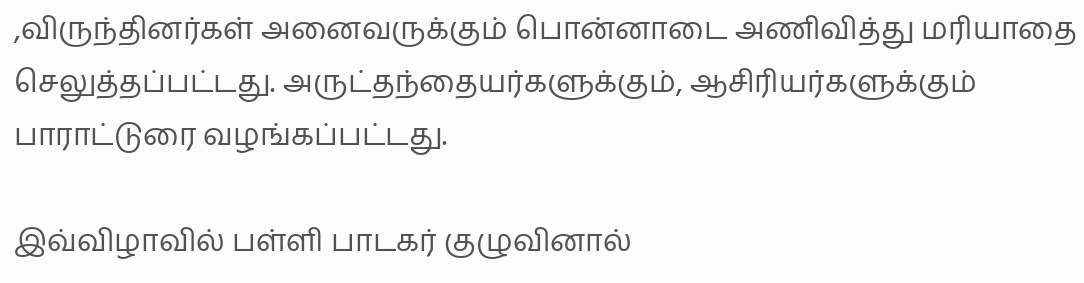,விருந்தினர்கள் அனைவருக்கும் பொன்னாடை அணிவித்து மரியாதை செலுத்தப்பட்டது. அருட்தந்தையர்களுக்கும், ஆசிரியர்களுக்கும் பாராட்டுரை வழங்கப்பட்டது.

இவ்விழாவில் பள்ளி பாடகர் குழுவினால்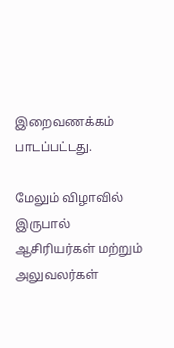இறைவணக்கம் பாடப்பட்டது.

மேலும் விழாவில் இருபால் ஆசிரியர்கள் மற்றும் அலுவலர்கள்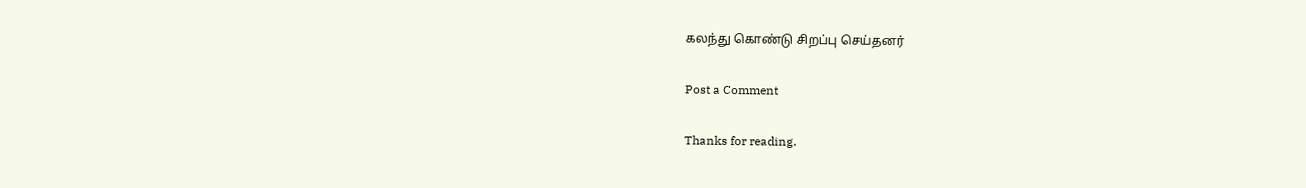கலந்து கொண்டு சிறப்பு செய்தனர்

Post a Comment

Thanks for reading.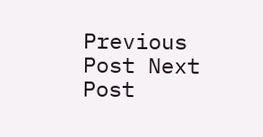Previous Post Next Post